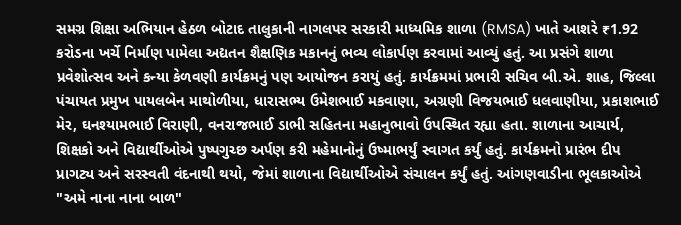સમગ્ર શિક્ષા અભિયાન હેઠળ બોટાદ તાલુકાની નાગલપર સરકારી માધ્યમિક શાળા (RMSA) ખાતે આશરે ₹1.92 કરોડના ખર્ચે નિર્માણ પામેલા અદ્યતન શૈક્ષણિક મકાનનું ભવ્ય લોકાર્પણ કરવામાં આવ્યું હતું. આ પ્રસંગે શાળા પ્રવેશોત્સવ અને કન્યા કેળવણી કાર્યક્રમનું પણ આયોજન કરાયું હતું. કાર્યક્રમમાં પ્રભારી સચિવ બી.એ. શાહ, જિલ્લા પંચાયત પ્રમુખ પાયલબેન માથોળીયા, ધારાસભ્ય ઉમેશભાઈ મકવાણા, અગ્રણી વિજયભાઈ ધલવાણીયા, પ્રકાશભાઈ મેર, ઘનશ્યામભાઈ વિરાણી, વનરાજભાઈ ડાભી સહિતના મહાનુભાવો ઉપસ્થિત રહ્યા હતા. શાળાના આચાર્ય, શિક્ષકો અને વિદ્યાર્થીઓએ પુષ્પગુચ્છ અર્પણ કરી મહેમાનોનું ઉષ્માભર્યું સ્વાગત કર્યું હતું. કાર્યક્રમનો પ્રારંભ દીપ પ્રાગટ્ય અને સરસ્વતી વંદનાથી થયો, જેમાં શાળાના વિદ્યાર્થીઓએ સંચાલન કર્યું હતું. આંગણવાડીના ભૂલકાઓએ "અમે નાના નાના બાળ"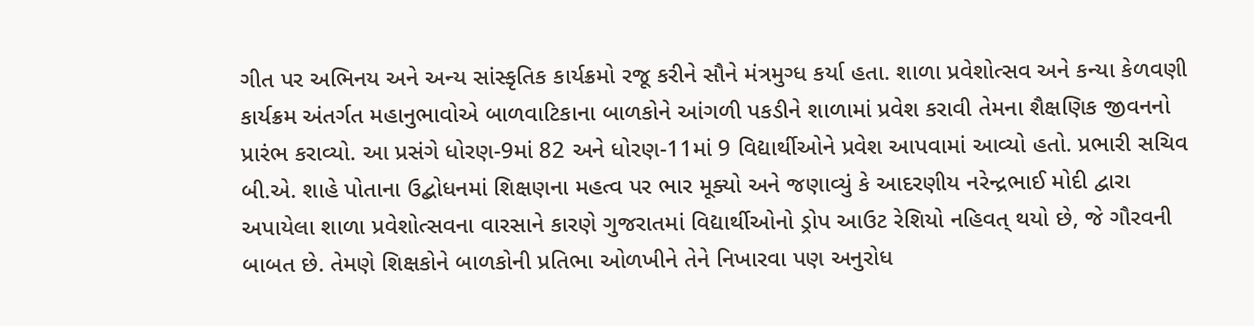ગીત પર અભિનય અને અન્ય સાંસ્કૃતિક કાર્યક્રમો રજૂ કરીને સૌને મંત્રમુગ્ધ કર્યા હતા. શાળા પ્રવેશોત્સવ અને કન્યા કેળવણી કાર્યક્રમ અંતર્ગત મહાનુભાવોએ બાળવાટિકાના બાળકોને આંગળી પકડીને શાળામાં પ્રવેશ કરાવી તેમના શૈક્ષણિક જીવનનો પ્રારંભ કરાવ્યો. આ પ્રસંગે ધોરણ-9માં 82 અને ધોરણ-11માં 9 વિદ્યાર્થીઓને પ્રવેશ આપવામાં આવ્યો હતો. પ્રભારી સચિવ બી.એ. શાહે પોતાના ઉદ્બોધનમાં શિક્ષણના મહત્વ પર ભાર મૂક્યો અને જણાવ્યું કે આદરણીય નરેન્દ્રભાઈ મોદી દ્વારા અપાયેલા શાળા પ્રવેશોત્સવના વારસાને કારણે ગુજરાતમાં વિદ્યાર્થીઓનો ડ્રોપ આઉટ રેશિયો નહિવત્ થયો છે, જે ગૌરવની બાબત છે. તેમણે શિક્ષકોને બાળકોની પ્રતિભા ઓળખીને તેને નિખારવા પણ અનુરોધ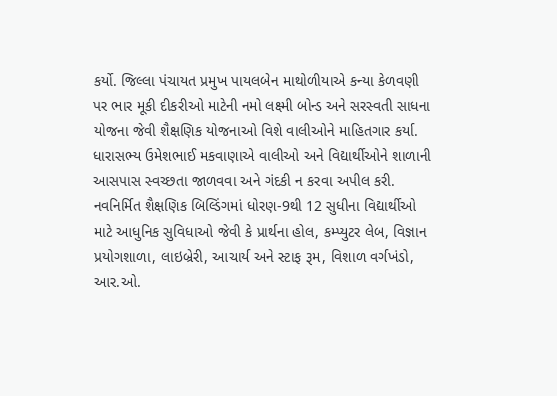કર્યો. જિલ્લા પંચાયત પ્રમુખ પાયલબેન માથોળીયાએ કન્યા કેળવણી પર ભાર મૂકી દીકરીઓ માટેની નમો લક્ષ્મી બોન્ડ અને સરસ્વતી સાધના યોજના જેવી શૈક્ષણિક યોજનાઓ વિશે વાલીઓને માહિતગાર કર્યા. ધારાસભ્ય ઉમેશભાઈ મકવાણાએ વાલીઓ અને વિદ્યાર્થીઓને શાળાની આસપાસ સ્વચ્છતા જાળવવા અને ગંદકી ન કરવા અપીલ કરી. નવનિર્મિત શૈક્ષણિક બિલ્ડિંગમાં ધોરણ-9થી 12 સુધીના વિદ્યાર્થીઓ માટે આધુનિક સુવિધાઓ જેવી કે પ્રાર્થના હોલ, કમ્પ્યુટર લેબ, વિજ્ઞાન પ્રયોગશાળા, લાઇબ્રેરી, આચાર્ય અને સ્ટાફ રૂમ, વિશાળ વર્ગખંડો, આર.ઓ.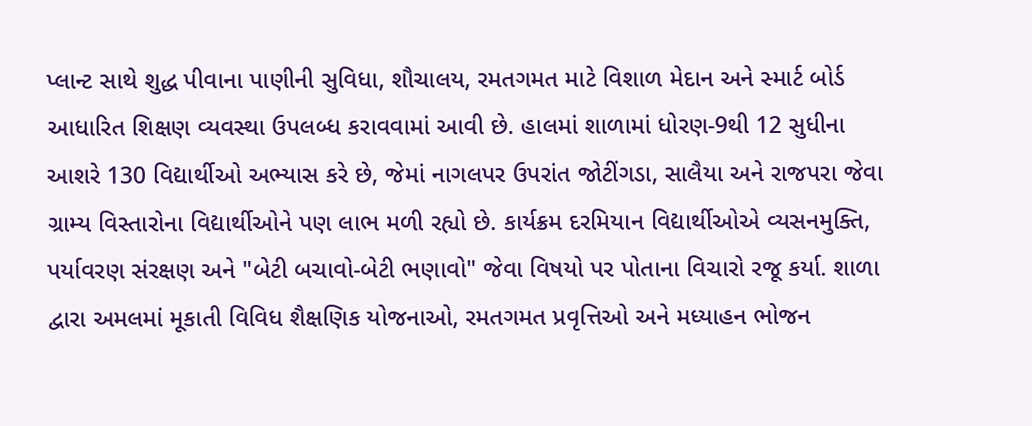પ્લાન્ટ સાથે શુદ્ધ પીવાના પાણીની સુવિધા, શૌચાલય, રમતગમત માટે વિશાળ મેદાન અને સ્માર્ટ બોર્ડ આધારિત શિક્ષણ વ્યવસ્થા ઉપલબ્ધ કરાવવામાં આવી છે. હાલમાં શાળામાં ધોરણ-9થી 12 સુધીના આશરે 130 વિદ્યાર્થીઓ અભ્યાસ કરે છે, જેમાં નાગલપર ઉપરાંત જોટીંગડા, સાલૈયા અને રાજપરા જેવા ગ્રામ્ય વિસ્તારોના વિદ્યાર્થીઓને પણ લાભ મળી રહ્યો છે. કાર્યક્રમ દરમિયાન વિદ્યાર્થીઓએ વ્યસનમુક્તિ, પર્યાવરણ સંરક્ષણ અને "બેટી બચાવો-બેટી ભણાવો" જેવા વિષયો પર પોતાના વિચારો રજૂ કર્યા. શાળા દ્વારા અમલમાં મૂકાતી વિવિધ શૈક્ષણિક યોજનાઓ, રમતગમત પ્રવૃત્તિઓ અને મધ્યાહન ભોજન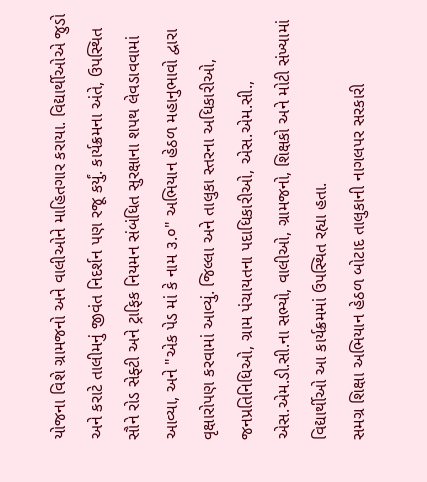યોજના વિશે ગ્રામજનો અને વાલીઓને માહિતગાર કરાયા. વિદ્યાર્થીઓએ જુડો અને કરાટે તાલીમનું જીવંત નિદર્શન પણ રજૂ કર્યું. કાર્યક્રમના અંતે, ઉપસ્થિત સૌને રોડ સેફ્ટી અને ટ્રાફિક નિયમન સંબંધિત સુરક્ષાના શપથ લેવડાવવામાં આવ્યા, અને "એક પેડ માં કે નામ ૩.૦" અભિયાન હેઠળ મહાનુભાવો દ્વારા વૃક્ષારોપણ કરવામાં આવ્યું. જિલ્લા અને તાલુકા સ્તરના અધિકારીઓ, જનપ્રતિનિધિઓ, ગ્રામ પંચાયતના પદાધિકારીઓ, એસ.એમ.સી., એસ.એમ.ડી.સી.ના સભ્યો, વાલીઓ, ગ્રામજનો, શિક્ષકો અને મોટી સંખ્યામાં વિદ્યાર્થીઓ આ કાર્યક્રમમાં ઉપસ્થિત રહ્યા હતા.
સમગ્ર શિક્ષા અભિયાન હેઠળ બોટાદ તાલુકાની નાગલપર સરકારી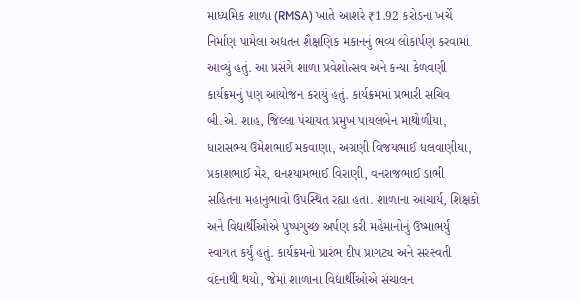માધ્યમિક શાળા (RMSA) ખાતે આશરે ₹1.92 કરોડના ખર્ચે નિર્માણ પામેલા અદ્યતન શૈક્ષણિક મકાનનું ભવ્ય લોકાર્પણ કરવામાં આવ્યું હતું. આ પ્રસંગે શાળા પ્રવેશોત્સવ અને કન્યા કેળવણી કાર્યક્રમનું પણ આયોજન કરાયું હતું. કાર્યક્રમમાં પ્રભારી સચિવ બી.એ. શાહ, જિલ્લા પંચાયત પ્રમુખ પાયલબેન માથોળીયા, ધારાસભ્ય ઉમેશભાઈ મકવાણા, અગ્રણી વિજયભાઈ ધલવાણીયા, પ્રકાશભાઈ મેર, ઘનશ્યામભાઈ વિરાણી, વનરાજભાઈ ડાભી સહિતના મહાનુભાવો ઉપસ્થિત રહ્યા હતા. શાળાના આચાર્ય, શિક્ષકો અને વિદ્યાર્થીઓએ પુષ્પગુચ્છ અર્પણ કરી મહેમાનોનું ઉષ્માભર્યું સ્વાગત કર્યું હતું. કાર્યક્રમનો પ્રારંભ દીપ પ્રાગટ્ય અને સરસ્વતી વંદનાથી થયો, જેમાં શાળાના વિદ્યાર્થીઓએ સંચાલન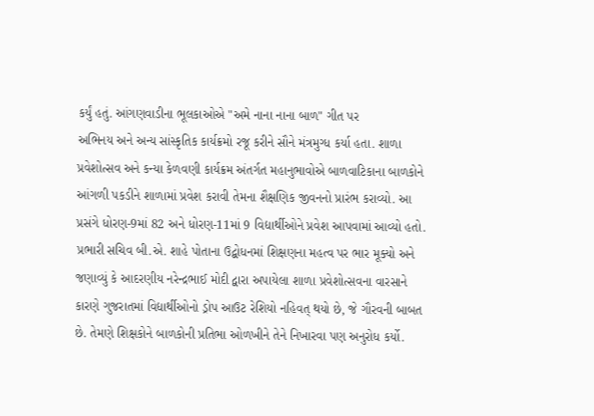કર્યું હતું. આંગણવાડીના ભૂલકાઓએ "અમે નાના નાના બાળ" ગીત પર
અભિનય અને અન્ય સાંસ્કૃતિક કાર્યક્રમો રજૂ કરીને સૌને મંત્રમુગ્ધ કર્યા હતા. શાળા પ્રવેશોત્સવ અને કન્યા કેળવણી કાર્યક્રમ અંતર્ગત મહાનુભાવોએ બાળવાટિકાના બાળકોને આંગળી પકડીને શાળામાં પ્રવેશ કરાવી તેમના શૈક્ષણિક જીવનનો પ્રારંભ કરાવ્યો. આ પ્રસંગે ધોરણ-9માં 82 અને ધોરણ-11માં 9 વિદ્યાર્થીઓને પ્રવેશ આપવામાં આવ્યો હતો. પ્રભારી સચિવ બી.એ. શાહે પોતાના ઉદ્બોધનમાં શિક્ષણના મહત્વ પર ભાર મૂક્યો અને જણાવ્યું કે આદરણીય નરેન્દ્રભાઈ મોદી દ્વારા અપાયેલા શાળા પ્રવેશોત્સવના વારસાને કારણે ગુજરાતમાં વિદ્યાર્થીઓનો ડ્રોપ આઉટ રેશિયો નહિવત્ થયો છે, જે ગૌરવની બાબત છે. તેમણે શિક્ષકોને બાળકોની પ્રતિભા ઓળખીને તેને નિખારવા પણ અનુરોધ કર્યો.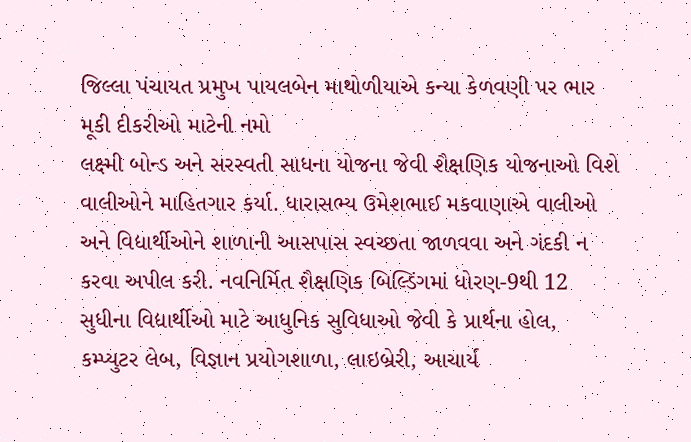જિલ્લા પંચાયત પ્રમુખ પાયલબેન માથોળીયાએ કન્યા કેળવણી પર ભાર મૂકી દીકરીઓ માટેની નમો
લક્ષ્મી બોન્ડ અને સરસ્વતી સાધના યોજના જેવી શૈક્ષણિક યોજનાઓ વિશે વાલીઓને માહિતગાર કર્યા. ધારાસભ્ય ઉમેશભાઈ મકવાણાએ વાલીઓ અને વિદ્યાર્થીઓને શાળાની આસપાસ સ્વચ્છતા જાળવવા અને ગંદકી ન કરવા અપીલ કરી. નવનિર્મિત શૈક્ષણિક બિલ્ડિંગમાં ધોરણ-9થી 12 સુધીના વિદ્યાર્થીઓ માટે આધુનિક સુવિધાઓ જેવી કે પ્રાર્થના હોલ, કમ્પ્યુટર લેબ, વિજ્ઞાન પ્રયોગશાળા, લાઇબ્રેરી, આચાર્ય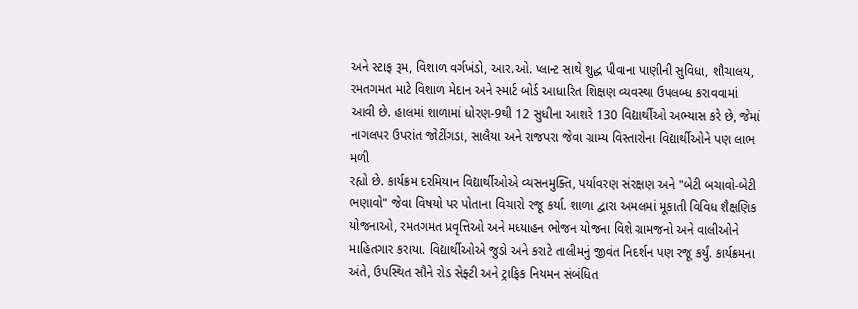અને સ્ટાફ રૂમ, વિશાળ વર્ગખંડો, આર.ઓ. પ્લાન્ટ સાથે શુદ્ધ પીવાના પાણીની સુવિધા, શૌચાલય, રમતગમત માટે વિશાળ મેદાન અને સ્માર્ટ બોર્ડ આધારિત શિક્ષણ વ્યવસ્થા ઉપલબ્ધ કરાવવામાં આવી છે. હાલમાં શાળામાં ધોરણ-9થી 12 સુધીના આશરે 130 વિદ્યાર્થીઓ અભ્યાસ કરે છે, જેમાં નાગલપર ઉપરાંત જોટીંગડા, સાલૈયા અને રાજપરા જેવા ગ્રામ્ય વિસ્તારોના વિદ્યાર્થીઓને પણ લાભ મળી
રહ્યો છે. કાર્યક્રમ દરમિયાન વિદ્યાર્થીઓએ વ્યસનમુક્તિ, પર્યાવરણ સંરક્ષણ અને "બેટી બચાવો-બેટી ભણાવો" જેવા વિષયો પર પોતાના વિચારો રજૂ કર્યા. શાળા દ્વારા અમલમાં મૂકાતી વિવિધ શૈક્ષણિક યોજનાઓ, રમતગમત પ્રવૃત્તિઓ અને મધ્યાહન ભોજન યોજના વિશે ગ્રામજનો અને વાલીઓને માહિતગાર કરાયા. વિદ્યાર્થીઓએ જુડો અને કરાટે તાલીમનું જીવંત નિદર્શન પણ રજૂ કર્યું. કાર્યક્રમના અંતે, ઉપસ્થિત સૌને રોડ સેફ્ટી અને ટ્રાફિક નિયમન સંબંધિત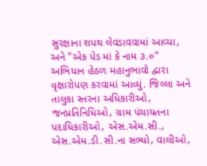સુરક્ષાના શપથ લેવડાવવામાં આવ્યા, અને "એક પેડ માં કે નામ ૩.૦" અભિયાન હેઠળ મહાનુભાવો દ્વારા વૃક્ષારોપણ કરવામાં આવ્યું. જિલ્લા અને તાલુકા સ્તરના અધિકારીઓ, જનપ્રતિનિધિઓ, ગ્રામ પંચાયતના પદાધિકારીઓ, એસ.એમ.સી., એસ.એમ.ડી.સી.ના સભ્યો, વાલીઓ,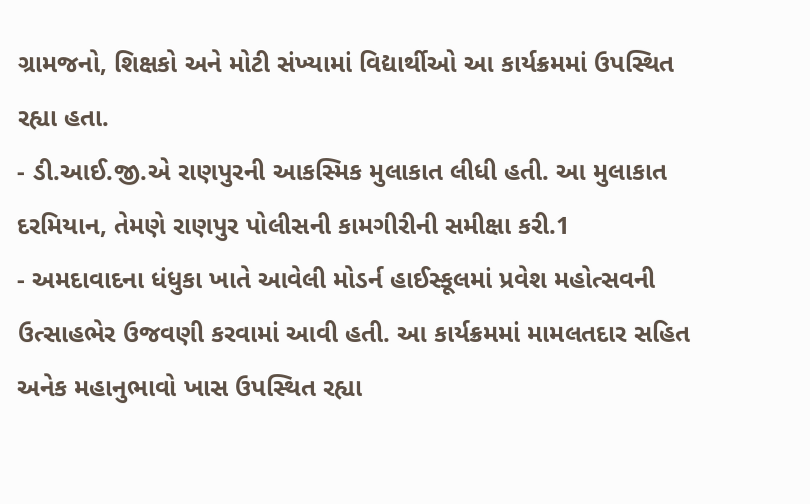ગ્રામજનો, શિક્ષકો અને મોટી સંખ્યામાં વિદ્યાર્થીઓ આ કાર્યક્રમમાં ઉપસ્થિત રહ્યા હતા.
- ડી.આઈ.જી.એ રાણપુરની આકસ્મિક મુલાકાત લીધી હતી. આ મુલાકાત દરમિયાન, તેમણે રાણપુર પોલીસની કામગીરીની સમીક્ષા કરી.1
- અમદાવાદના ધંધુકા ખાતે આવેલી મોડર્ન હાઈસ્કૂલમાં પ્રવેશ મહોત્સવની ઉત્સાહભેર ઉજવણી કરવામાં આવી હતી. આ કાર્યક્રમમાં મામલતદાર સહિત અનેક મહાનુભાવો ખાસ ઉપસ્થિત રહ્યા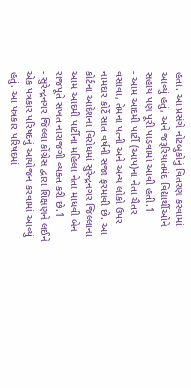હતા. આ પ્રસંગે નોટબુકોનું વિતરણ કરવામાં આવ્યું હતું, અને જરૂરિયાતમંદ વિદ્યાર્થીઓને સહાય પણ પૂરી પાડવામાં આવી હતી.1
- આમ આદમી પાર્ટી (આપ)ના નેતા ચૈતર વસાવા, તેમના પત્ની અને અન્ય લોકો ઉપર નામદાર કોર્ટે સાત વર્ષની સજા ફરમાવી છે. આ કોર્ટના આદેશના વિરોધમાં સુરેન્દ્રનગર જિલ્લાના આમ આદમી પાર્ટીના મહિલા નેતા માધવી બેન રાજપૂતે સખત નારાજગી વ્યક્ત કરી છે.1
- સુરેન્દ્રનગર જિલ્લા કોંગ્રેસ દ્વારા શિક્ષણને લઈને એક પત્રકાર પરિષદનું આયોજન કરવામાં આવ્યું હતું. આ પત્રકાર પરિષદમાં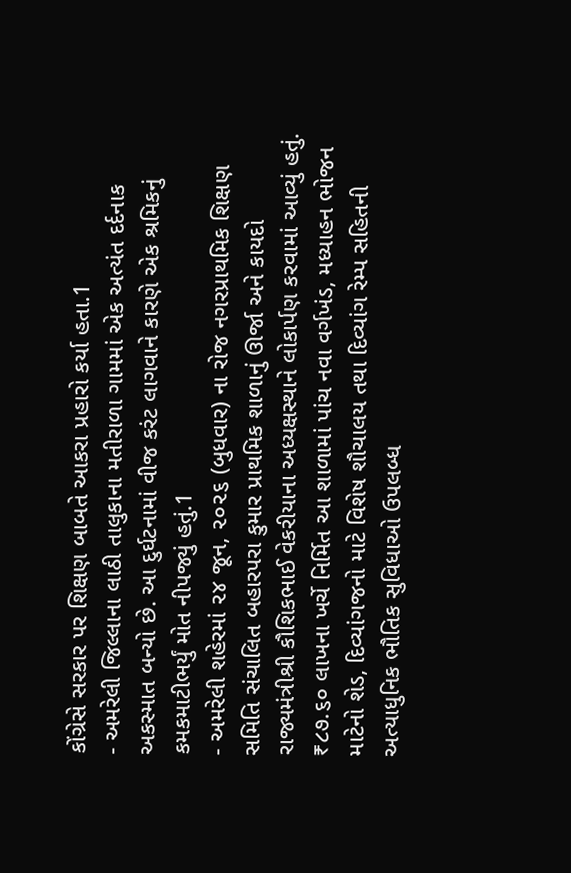કોંગ્રેસે સરકાર પર શિક્ષણ બાબતે આકરા પ્રહારો કર્યા હતા.1
- અમરેલી જિલ્લાના લાઠી તાલુકાના મતીરાળા ગામમાં એક અત્યંત દર્દનાક અકસ્માત બન્યો છે. આ દુર્ઘટનામાં વીજ કરંટ લાગવાને કારણે એક શ્રમિકનું કમકમાટીભર્યું મોત નીપજ્યું હતું.1
- અમરેલી શહેરમાં ૨૪ જૂન, ૨૦૨૬ (બુધવાર) ના રોજ નગરપ્રાથમિક શિક્ષણ સમિતિ સંચાલિત બહારપરા કુમાર પ્રાથમિક શાળાનું ઊર્જા અને કાયદો રાજ્યમંત્રીશ્રી કૌશિકભાઈ વેકરીયાના અધ્યક્ષસ્થાને લોકાર્પણ કરવામાં આવ્યું હતું. ₹૮૭.૬૦ લાખના ખર્ચે નિર્મિત આ શાળામાં પાંચ નવા વર્ગખંડ, મધ્યાહન ભોજન માટેનો શેડ, દિવ્યાંગજનો માટે વિશેષ શૌચાલય તથા દિવ્યાંગ રેમ્પ સહિતની અત્યાધુનિક ભૌતિક સુવિધાઓ ઉપલબ્ધ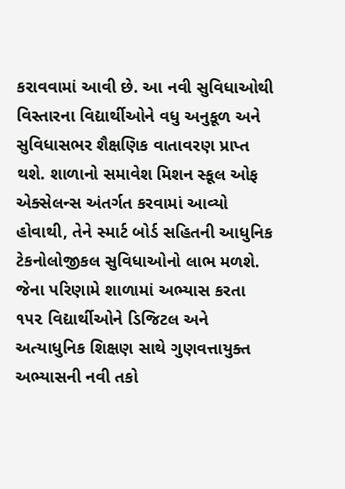કરાવવામાં આવી છે. આ નવી સુવિધાઓથી વિસ્તારના વિદ્યાર્થીઓને વધુ અનુકૂળ અને સુવિધાસભર શૈક્ષણિક વાતાવરણ પ્રાપ્ત થશે. શાળાનો સમાવેશ મિશન સ્કૂલ ઓફ એક્સેલન્સ અંતર્ગત કરવામાં આવ્યો હોવાથી, તેને સ્માર્ટ બોર્ડ સહિતની આધુનિક ટેકનોલોજીકલ સુવિધાઓનો લાભ મળશે. જેના પરિણામે શાળામાં અભ્યાસ કરતા ૧૫૨ વિદ્યાર્થીઓને ડિજિટલ અને અત્યાધુનિક શિક્ષણ સાથે ગુણવત્તાયુક્ત અભ્યાસની નવી તકો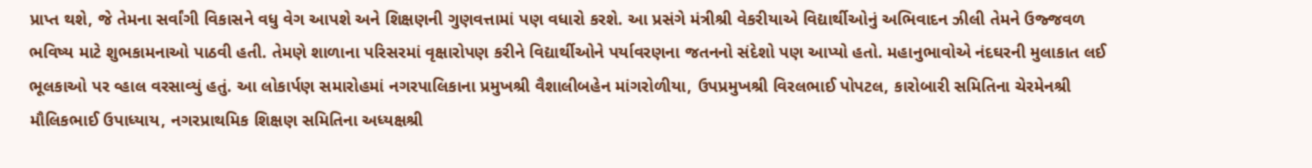પ્રાપ્ત થશે, જે તેમના સર્વાંગી વિકાસને વધુ વેગ આપશે અને શિક્ષણની ગુણવત્તામાં પણ વધારો કરશે. આ પ્રસંગે મંત્રીશ્રી વેકરીયાએ વિદ્યાર્થીઓનું અભિવાદન ઝીલી તેમને ઉજ્જવળ ભવિષ્ય માટે શુભકામનાઓ પાઠવી હતી. તેમણે શાળાના પરિસરમાં વૃક્ષારોપણ કરીને વિદ્યાર્થીઓને પર્યાવરણના જતનનો સંદેશો પણ આપ્યો હતો. મહાનુભાવોએ નંદઘરની મુલાકાત લઈ ભૂલકાઓ પર વ્હાલ વરસાવ્યું હતું. આ લોકાર્પણ સમારોહમાં નગરપાલિકાના પ્રમુખશ્રી વૈશાલીબહેન માંગરોળીયા, ઉપપ્રમુખશ્રી વિરલભાઈ પોપટલ, કારોબારી સમિતિના ચેરમેનશ્રી મૌલિકભાઈ ઉપાધ્યાય, નગરપ્રાથમિક શિક્ષણ સમિતિના અધ્યક્ષશ્રી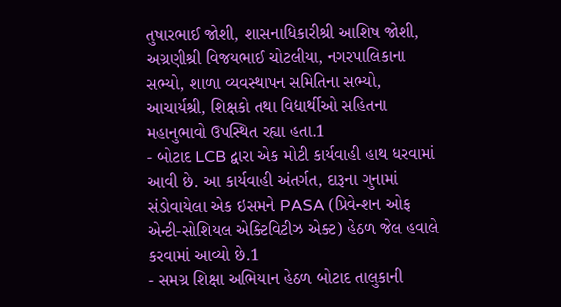તુષારભાઈ જોશી, શાસનાધિકારીશ્રી આશિષ જોશી, અગ્રણીશ્રી વિજયભાઈ ચોટલીયા, નગરપાલિકાના સભ્યો, શાળા વ્યવસ્થાપન સમિતિના સભ્યો, આચાર્યશ્રી, શિક્ષકો તથા વિદ્યાર્થીઓ સહિતના મહાનુભાવો ઉપસ્થિત રહ્યા હતા.1
- બોટાદ LCB દ્વારા એક મોટી કાર્યવાહી હાથ ધરવામાં આવી છે. આ કાર્યવાહી અંતર્ગત, દારૂના ગુનામાં સંડોવાયેલા એક ઇસમને PASA (પ્રિવેન્શન ઓફ એન્ટી-સોશિયલ એક્ટિવિટીઝ એક્ટ) હેઠળ જેલ હવાલે કરવામાં આવ્યો છે.1
- સમગ્ર શિક્ષા અભિયાન હેઠળ બોટાદ તાલુકાની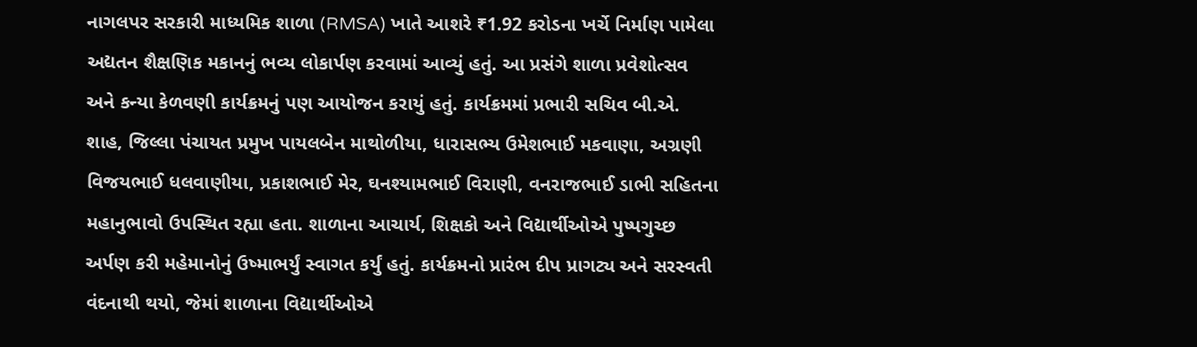નાગલપર સરકારી માધ્યમિક શાળા (RMSA) ખાતે આશરે ₹1.92 કરોડના ખર્ચે નિર્માણ પામેલા અદ્યતન શૈક્ષણિક મકાનનું ભવ્ય લોકાર્પણ કરવામાં આવ્યું હતું. આ પ્રસંગે શાળા પ્રવેશોત્સવ અને કન્યા કેળવણી કાર્યક્રમનું પણ આયોજન કરાયું હતું. કાર્યક્રમમાં પ્રભારી સચિવ બી.એ. શાહ, જિલ્લા પંચાયત પ્રમુખ પાયલબેન માથોળીયા, ધારાસભ્ય ઉમેશભાઈ મકવાણા, અગ્રણી વિજયભાઈ ધલવાણીયા, પ્રકાશભાઈ મેર, ઘનશ્યામભાઈ વિરાણી, વનરાજભાઈ ડાભી સહિતના મહાનુભાવો ઉપસ્થિત રહ્યા હતા. શાળાના આચાર્ય, શિક્ષકો અને વિદ્યાર્થીઓએ પુષ્પગુચ્છ અર્પણ કરી મહેમાનોનું ઉષ્માભર્યું સ્વાગત કર્યું હતું. કાર્યક્રમનો પ્રારંભ દીપ પ્રાગટ્ય અને સરસ્વતી વંદનાથી થયો, જેમાં શાળાના વિદ્યાર્થીઓએ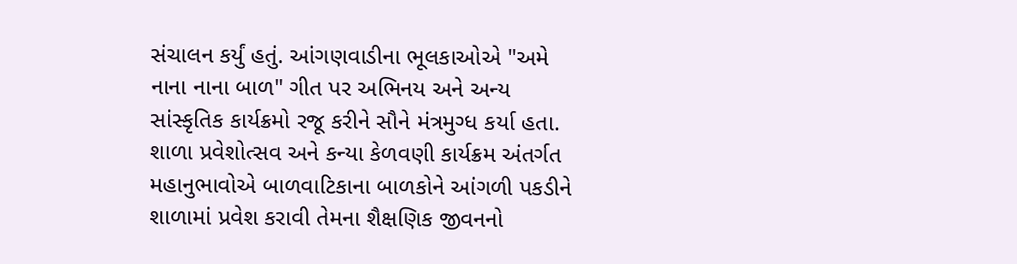સંચાલન કર્યું હતું. આંગણવાડીના ભૂલકાઓએ "અમે નાના નાના બાળ" ગીત પર અભિનય અને અન્ય સાંસ્કૃતિક કાર્યક્રમો રજૂ કરીને સૌને મંત્રમુગ્ધ કર્યા હતા. શાળા પ્રવેશોત્સવ અને કન્યા કેળવણી કાર્યક્રમ અંતર્ગત મહાનુભાવોએ બાળવાટિકાના બાળકોને આંગળી પકડીને શાળામાં પ્રવેશ કરાવી તેમના શૈક્ષણિક જીવનનો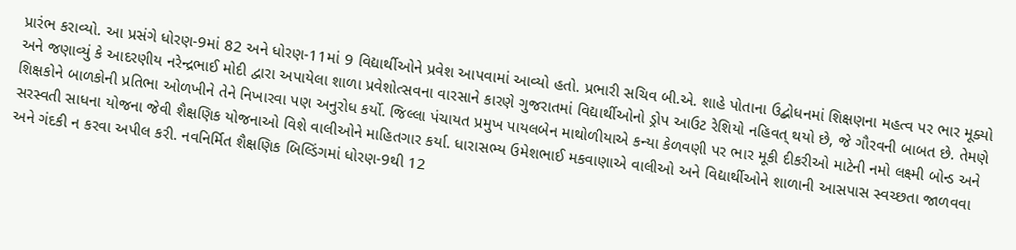પ્રારંભ કરાવ્યો. આ પ્રસંગે ધોરણ-9માં 82 અને ધોરણ-11માં 9 વિદ્યાર્થીઓને પ્રવેશ આપવામાં આવ્યો હતો. પ્રભારી સચિવ બી.એ. શાહે પોતાના ઉદ્બોધનમાં શિક્ષણના મહત્વ પર ભાર મૂક્યો અને જણાવ્યું કે આદરણીય નરેન્દ્રભાઈ મોદી દ્વારા અપાયેલા શાળા પ્રવેશોત્સવના વારસાને કારણે ગુજરાતમાં વિદ્યાર્થીઓનો ડ્રોપ આઉટ રેશિયો નહિવત્ થયો છે, જે ગૌરવની બાબત છે. તેમણે શિક્ષકોને બાળકોની પ્રતિભા ઓળખીને તેને નિખારવા પણ અનુરોધ કર્યો. જિલ્લા પંચાયત પ્રમુખ પાયલબેન માથોળીયાએ કન્યા કેળવણી પર ભાર મૂકી દીકરીઓ માટેની નમો લક્ષ્મી બોન્ડ અને સરસ્વતી સાધના યોજના જેવી શૈક્ષણિક યોજનાઓ વિશે વાલીઓને માહિતગાર કર્યા. ધારાસભ્ય ઉમેશભાઈ મકવાણાએ વાલીઓ અને વિદ્યાર્થીઓને શાળાની આસપાસ સ્વચ્છતા જાળવવા અને ગંદકી ન કરવા અપીલ કરી. નવનિર્મિત શૈક્ષણિક બિલ્ડિંગમાં ધોરણ-9થી 12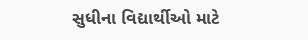સુધીના વિદ્યાર્થીઓ માટે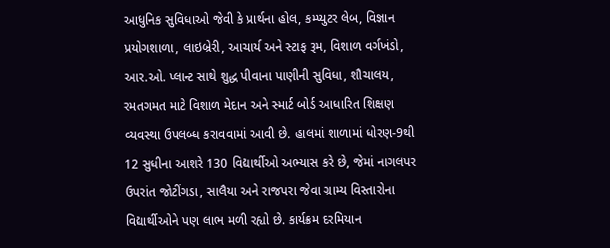આધુનિક સુવિધાઓ જેવી કે પ્રાર્થના હોલ, કમ્પ્યુટર લેબ, વિજ્ઞાન પ્રયોગશાળા, લાઇબ્રેરી, આચાર્ય અને સ્ટાફ રૂમ, વિશાળ વર્ગખંડો, આર.ઓ. પ્લાન્ટ સાથે શુદ્ધ પીવાના પાણીની સુવિધા, શૌચાલય, રમતગમત માટે વિશાળ મેદાન અને સ્માર્ટ બોર્ડ આધારિત શિક્ષણ વ્યવસ્થા ઉપલબ્ધ કરાવવામાં આવી છે. હાલમાં શાળામાં ધોરણ-9થી 12 સુધીના આશરે 130 વિદ્યાર્થીઓ અભ્યાસ કરે છે, જેમાં નાગલપર ઉપરાંત જોટીંગડા, સાલૈયા અને રાજપરા જેવા ગ્રામ્ય વિસ્તારોના વિદ્યાર્થીઓને પણ લાભ મળી રહ્યો છે. કાર્યક્રમ દરમિયાન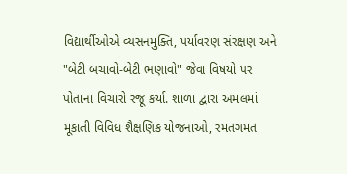વિદ્યાર્થીઓએ વ્યસનમુક્તિ, પર્યાવરણ સંરક્ષણ અને "બેટી બચાવો-બેટી ભણાવો" જેવા વિષયો પર પોતાના વિચારો રજૂ કર્યા. શાળા દ્વારા અમલમાં મૂકાતી વિવિધ શૈક્ષણિક યોજનાઓ, રમતગમત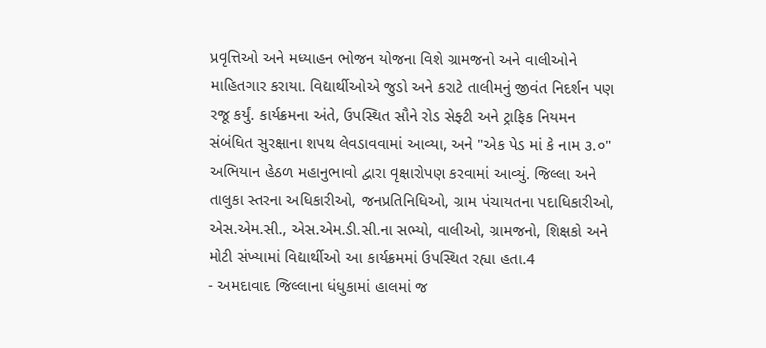પ્રવૃત્તિઓ અને મધ્યાહન ભોજન યોજના વિશે ગ્રામજનો અને વાલીઓને માહિતગાર કરાયા. વિદ્યાર્થીઓએ જુડો અને કરાટે તાલીમનું જીવંત નિદર્શન પણ રજૂ કર્યું. કાર્યક્રમના અંતે, ઉપસ્થિત સૌને રોડ સેફ્ટી અને ટ્રાફિક નિયમન સંબંધિત સુરક્ષાના શપથ લેવડાવવામાં આવ્યા, અને "એક પેડ માં કે નામ ૩.૦" અભિયાન હેઠળ મહાનુભાવો દ્વારા વૃક્ષારોપણ કરવામાં આવ્યું. જિલ્લા અને તાલુકા સ્તરના અધિકારીઓ, જનપ્રતિનિધિઓ, ગ્રામ પંચાયતના પદાધિકારીઓ, એસ.એમ.સી., એસ.એમ.ડી.સી.ના સભ્યો, વાલીઓ, ગ્રામજનો, શિક્ષકો અને મોટી સંખ્યામાં વિદ્યાર્થીઓ આ કાર્યક્રમમાં ઉપસ્થિત રહ્યા હતા.4
- અમદાવાદ જિલ્લાના ધંધુકામાં હાલમાં જ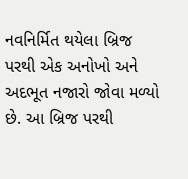નવનિર્મિત થયેલા બ્રિજ પરથી એક અનોખો અને અદભૂત નજારો જોવા મળ્યો છે. આ બ્રિજ પરથી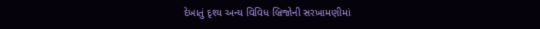દેખાતું દૃશ્ય અન્ય વિવિધ બ્રિજોની સરખામણીમાં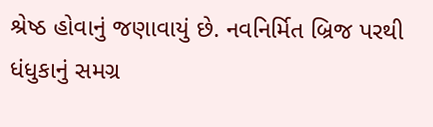શ્રેષ્ઠ હોવાનું જણાવાયું છે. નવનિર્મિત બ્રિજ પરથી ધંધુકાનું સમગ્ર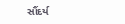સૌંદર્ય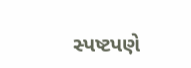સ્પષ્ટપણે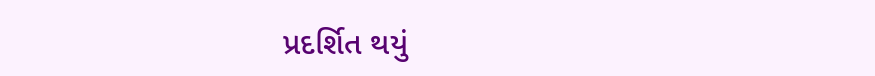પ્રદર્શિત થયું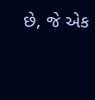છે, જે એક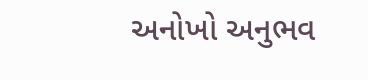અનોખો અનુભવ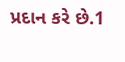પ્રદાન કરે છે.1